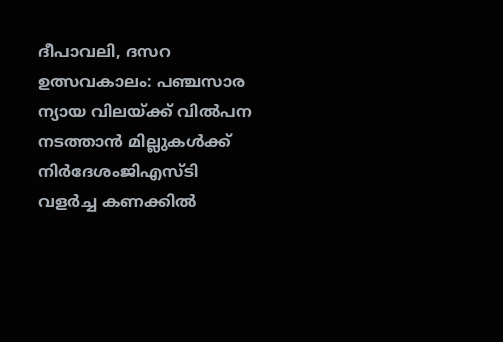ദീപാവലി, ദസറ ഉത്സവകാലം: പഞ്ചസാര ന്യായ വിലയ്ക്ക് വിൽപന നടത്താൻ മില്ലുകൾക്ക് നിർദേശംജിഎസ്ടി വളര്‍ച്ച കണക്കില്‍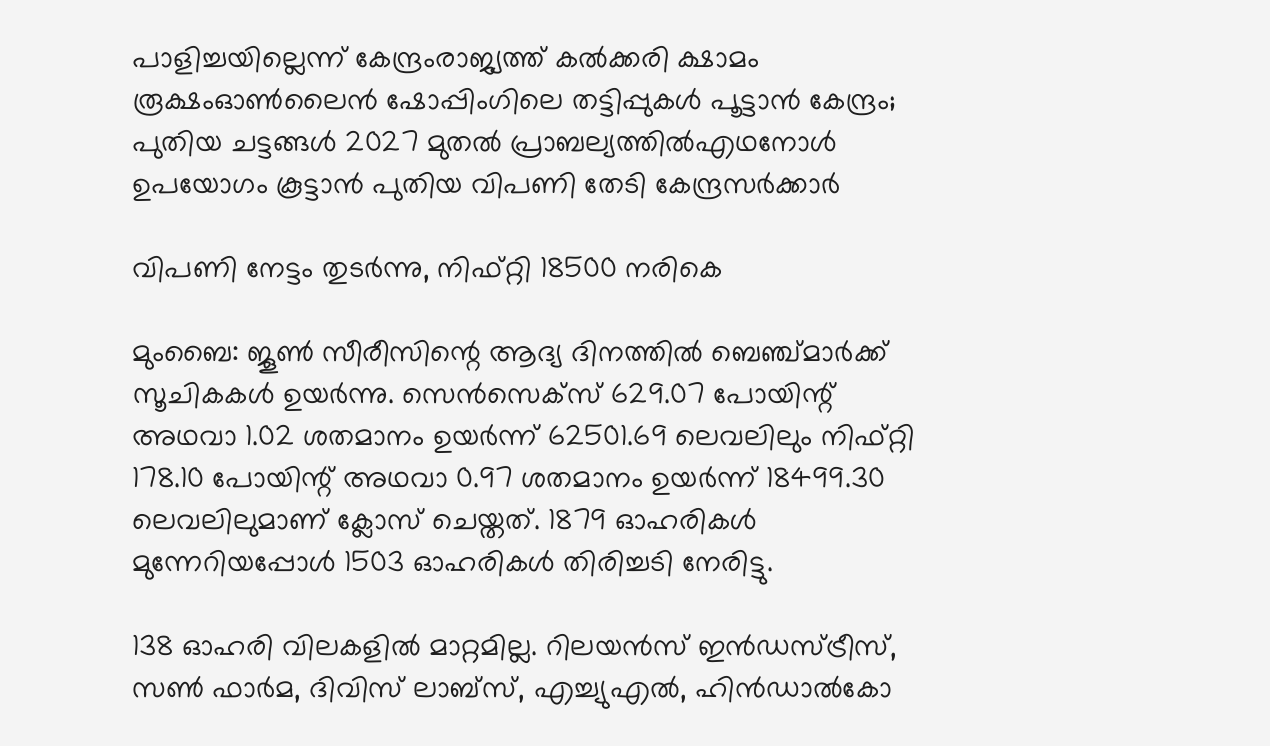പാളിച്ചയില്ലെന്ന് കേന്ദ്രംരാജ്യത്ത് കൽക്കരി ക്ഷാമം രൂക്ഷംഓൺലൈൻ ഷോപ്പിംഗിലെ തട്ടിപ്പുകൾ പൂട്ടാൻ കേന്ദ്രം; പുതിയ ചട്ടങ്ങൾ 2027 മുതൽ പ്രാബല്യത്തിൽഎഥനോള്‍ ഉപയോഗം കൂട്ടാൻ പുതിയ വിപണി തേടി കേന്ദ്രസർക്കാർ

വിപണി നേട്ടം തുടര്‍ന്നു, നിഫ്റ്റി 18500 നരികെ

മുംബൈ: ജൂണ്‍ സീരീസിന്റെ ആദ്യ ദിനത്തില്‍ ബെഞ്ച്മാര്‍ക്ക് സൂചികകള്‍ ഉയര്‍ന്നു. സെന്‍സെക്‌സ് 629.07 പോയിന്റ് അഥവാ 1.02 ശതമാനം ഉയര്‍ന്ന് 62501.69 ലെവലിലും നിഫ്റ്റി 178.10 പോയിന്റ് അഥവാ 0.97 ശതമാനം ഉയര്‍ന്ന് 18499.30 ലെവലിലുമാണ് ക്ലോസ് ചെയ്തത്. 1879 ഓഹരികള്‍ മുന്നേറിയപ്പോള്‍ 1503 ഓഹരികള്‍ തിരിച്ചടി നേരിട്ടു.

138 ഓഹരി വിലകളില്‍ മാറ്റമില്ല. റിലയന്‍സ് ഇന്‍ഡസ്ട്രീസ്, സണ്‍ ഫാര്‍മ, ദിവിസ് ലാബ്സ്, എച്ച്യുഎല്‍, ഹിന്‍ഡാല്‍കോ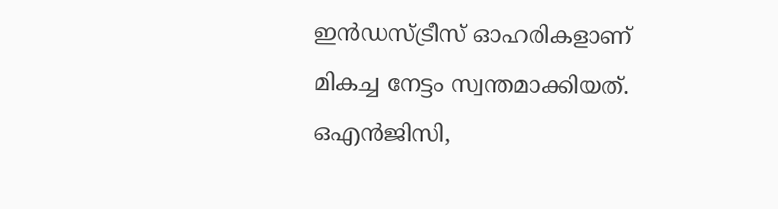ഇന്‍ഡസ്ട്രീസ് ഓഹരികളാണ് മികച്ച നേട്ടം സ്വന്തമാക്കിയത്. ഒഎന്‍ജിസി,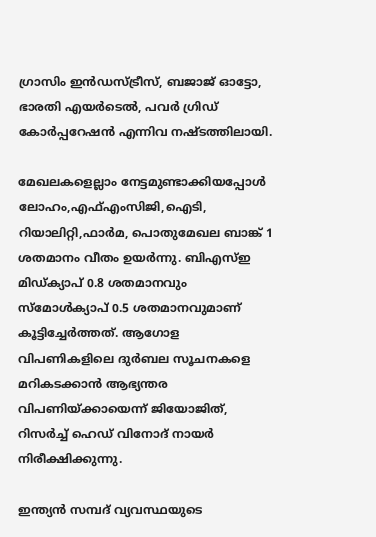ഗ്രാസിം ഇന്‍ഡസ്ട്രീസ്, ബജാജ് ഓട്ടോ, ഭാരതി എയര്‍ടെല്‍, പവര്‍ ഗ്രിഡ് കോര്‍പ്പറേഷന്‍ എന്നിവ നഷ്ടത്തിലായി.

മേഖലകളെല്ലാം നേട്ടമുണ്ടാക്കിയപ്പോള്‍ ലോഹം,എഫ്എംസിജി,ഐടി, റിയാലിറ്റി,ഫാര്‍മ, പൊതുമേഖല ബാങ്ക് 1 ശതമാനം വീതം ഉയര്‍ന്നു. ബിഎസ്ഇ മിഡ്ക്യാപ് 0.8 ശതമാനവും സ്‌മോള്‍ക്യാപ് 0.5 ശതമാനവുമാണ് കൂട്ടിച്ചേര്‍ത്തത്. ആഗോള വിപണികളിലെ ദുര്‍ബല സൂചനകളെ മറികടക്കാന്‍ ആഭ്യന്തര വിപണിയ്ക്കായെന്ന് ജിയോജിത്, റിസര്‍ച്ച് ഹെഡ് വിനോദ് നായര്‍ നിരീക്ഷിക്കുന്നു.

ഇന്ത്യന്‍ സമ്പദ് വ്യവസ്ഥയുടെ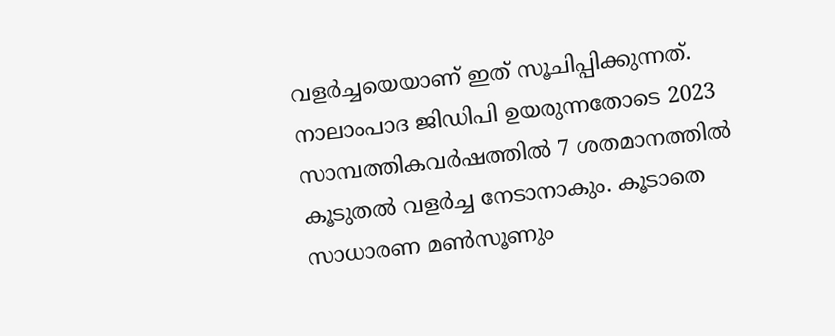വളര്‍ച്ചയെയാണ് ഇത് സൂചിപ്പിക്കുന്നത്. നാലാംപാദ ജിഡിപി ഉയരുന്നതോടെ 2023 സാമ്പത്തികവര്‍ഷത്തില്‍ 7 ശതമാനത്തില്‍ കൂടുതല്‍ വളര്‍ച്ച നേടാനാകും. കൂടാതെ സാധാരണ മണ്‍സൂണും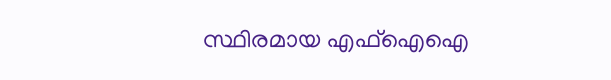സ്ഥിരമായ എഫ്‌ഐഐ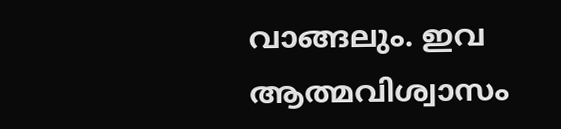വാങ്ങലും. ഇവ ആത്മവിശ്വാസം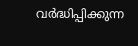വര്‍ദ്ധിപ്പിക്കുന്ന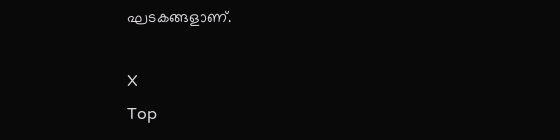ഘടകങ്ങളാണ്.

X
Top